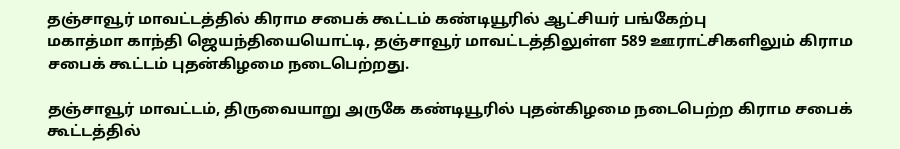தஞ்சாவூர் மாவட்டத்தில் கிராம சபைக் கூட்டம் கண்டியூரில் ஆட்சியர் பங்கேற்பு
மகாத்மா காந்தி ஜெயந்தியையொட்டி, தஞ்சாவூர் மாவட்டத்திலுள்ள 589 ஊராட்சிகளிலும் கிராம சபைக் கூட்டம் புதன்கிழமை நடைபெற்றது.

தஞ்சாவூர் மாவட்டம், திருவையாறு அருகே கண்டியூரில் புதன்கிழமை நடைபெற்ற கிராம சபைக் கூட்டத்தில்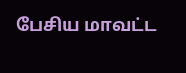பேசிய மாவட்ட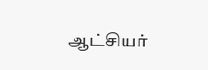ஆட்சியர்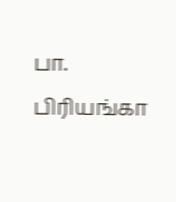பா. பிரியங்கா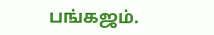பங்கஜம்.